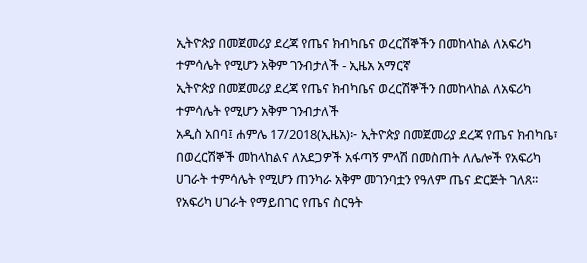ኢትዮጵያ በመጀመሪያ ደረጃ የጤና ክብካቤና ወረርሽኞችን በመከላከል ለአፍሪካ ተምሳሌት የሚሆን አቅም ገንብታለች - ኢዜአ አማርኛ
ኢትዮጵያ በመጀመሪያ ደረጃ የጤና ክብካቤና ወረርሽኞችን በመከላከል ለአፍሪካ ተምሳሌት የሚሆን አቅም ገንብታለች
አዲስ አበባ፤ ሐምሌ 17/2018(ኢዜአ)፦ ኢትዮጵያ በመጀመሪያ ደረጃ የጤና ክብካቤ፣ በወረርሽኞች መከላከልና ለአደጋዎች አፋጣኝ ምላሽ በመስጠት ለሌሎች የአፍሪካ ሀገራት ተምሳሌት የሚሆን ጠንካራ አቅም መገንባቷን የዓለም ጤና ድርጅት ገለጸ።
የአፍሪካ ሀገራት የማይበገር የጤና ስርዓት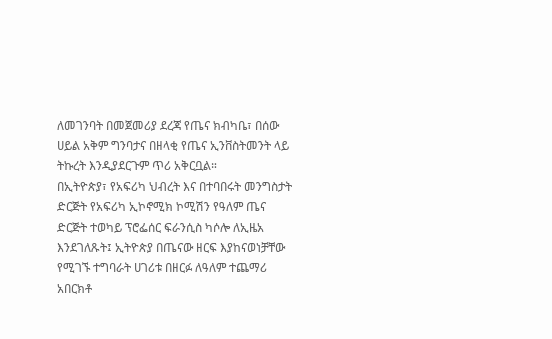ለመገንባት በመጀመሪያ ደረጃ የጤና ክብካቤ፣ በሰው ሀይል አቅም ግንባታና በዘላቂ የጤና ኢንቨስትመንት ላይ ትኩረት እንዲያደርጉም ጥሪ አቅርቧል።
በኢትዮጵያ፣ የአፍሪካ ህብረት እና በተባበሩት መንግስታት ድርጅት የአፍሪካ ኢኮኖሚክ ኮሚሽን የዓለም ጤና ድርጅት ተወካይ ፕሮፌሰር ፍራንሲስ ካሶሎ ለኢዜአ እንደገለጹት፤ ኢትዮጵያ በጤናው ዘርፍ እያከናወነቻቸው የሚገኙ ተግባራት ሀገሪቱ በዘርፉ ለዓለም ተጨማሪ አበርክቶ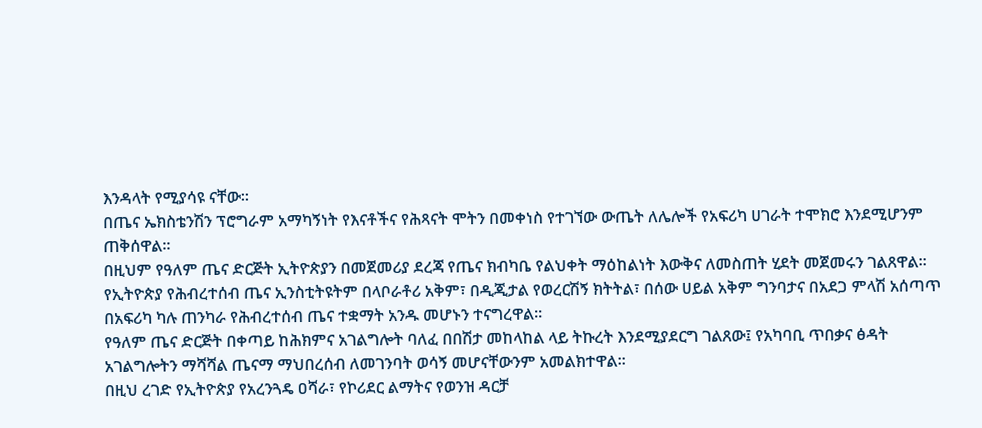እንዳላት የሚያሳዩ ናቸው።
በጤና ኤክስቴንሽን ፕሮግራም አማካኝነት የእናቶችና የሕጻናት ሞትን በመቀነስ የተገኘው ውጤት ለሌሎች የአፍሪካ ሀገራት ተሞክሮ እንደሚሆንም ጠቅሰዋል።
በዚህም የዓለም ጤና ድርጅት ኢትዮጵያን በመጀመሪያ ደረጃ የጤና ክብካቤ የልህቀት ማዕከልነት እውቅና ለመስጠት ሂደት መጀመሩን ገልጸዋል።
የኢትዮጵያ የሕብረተሰብ ጤና ኢንስቲትዩትም በላቦራቶሪ አቅም፣ በዲጂታል የወረርሽኝ ክትትል፣ በሰው ሀይል አቅም ግንባታና በአደጋ ምላሽ አሰጣጥ በአፍሪካ ካሉ ጠንካራ የሕብረተሰብ ጤና ተቋማት አንዱ መሆኑን ተናግረዋል።
የዓለም ጤና ድርጅት በቀጣይ ከሕክምና አገልግሎት ባለፈ በበሽታ መከላከል ላይ ትኩረት እንደሚያደርግ ገልጸው፤ የአካባቢ ጥበቃና ፅዳት አገልግሎትን ማሻሻል ጤናማ ማህበረሰብ ለመገንባት ወሳኝ መሆናቸውንም አመልክተዋል።
በዚህ ረገድ የኢትዮጵያ የአረንጓዴ ዐሻራ፣ የኮሪደር ልማትና የወንዝ ዳርቻ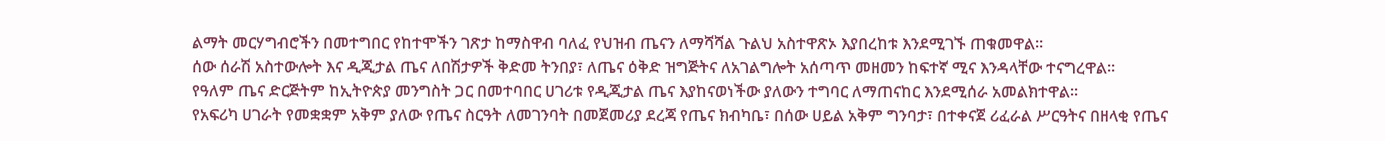ልማት መርሃግብሮችን በመተግበር የከተሞችን ገጽታ ከማስዋብ ባለፈ የህዝብ ጤናን ለማሻሻል ጉልህ አስተዋጽኦ እያበረከቱ እንደሚገኙ ጠቁመዋል።
ሰው ሰራሽ አስተውሎት እና ዲጂታል ጤና ለበሽታዎች ቅድመ ትንበያ፣ ለጤና ዕቅድ ዝግጅትና ለአገልግሎት አሰጣጥ መዘመን ከፍተኛ ሚና እንዳላቸው ተናግረዋል።
የዓለም ጤና ድርጅትም ከኢትዮጵያ መንግስት ጋር በመተባበር ሀገሪቱ የዲጂታል ጤና እያከናወነችው ያለውን ተግባር ለማጠናከር እንደሚሰራ አመልክተዋል።
የአፍሪካ ሀገራት የመቋቋም አቅም ያለው የጤና ስርዓት ለመገንባት በመጀመሪያ ደረጃ የጤና ክብካቤ፣ በሰው ሀይል አቅም ግንባታ፣ በተቀናጀ ሪፈራል ሥርዓትና በዘላቂ የጤና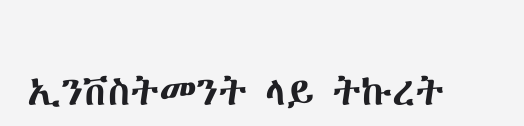ኢንቨስትመንት ላይ ትኩረት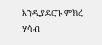እንዲያደርጉ ምክረ ሃሳብ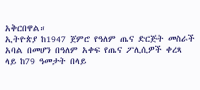አቅርበዋል።
ኢትዮጵያ ከ1947 ጀምሮ የዓለም ጤና ድርጅት መስራች አባል በመሆን በዓለም አቀፍ የጤና ፖሊሲዎች ቀረጻ ላይ ከ79 ዓመታት በላይ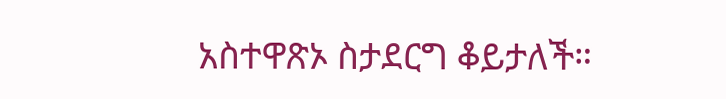አስተዋጽኦ ስታደርግ ቆይታለች።